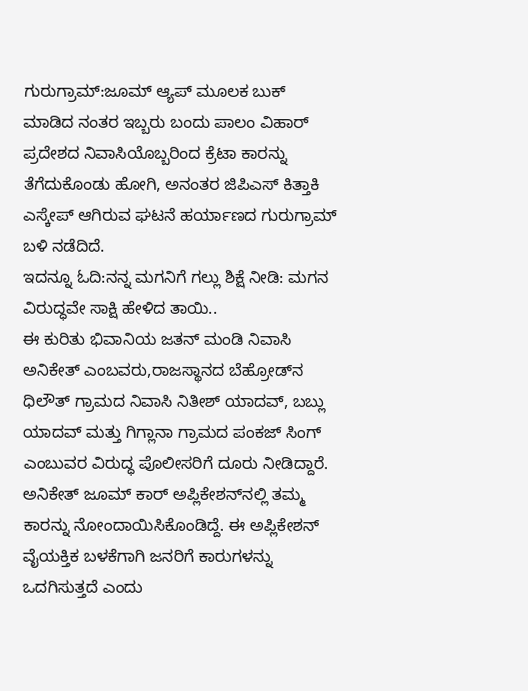ಗುರುಗ್ರಾಮ್:ಜೂಮ್ ಆ್ಯಪ್ ಮೂಲಕ ಬುಕ್ ಮಾಡಿದ ನಂತರ ಇಬ್ಬರು ಬಂದು ಪಾಲಂ ವಿಹಾರ್ ಪ್ರದೇಶದ ನಿವಾಸಿಯೊಬ್ಬರಿಂದ ಕ್ರೆಟಾ ಕಾರನ್ನು ತೆಗೆದುಕೊಂಡು ಹೋಗಿ, ಅನಂತರ ಜಿಪಿಎಸ್ ಕಿತ್ತಾಕಿ ಎಸ್ಕೇಪ್ ಆಗಿರುವ ಘಟನೆ ಹರ್ಯಾಣದ ಗುರುಗ್ರಾಮ್ ಬಳಿ ನಡೆದಿದೆ.
ಇದನ್ನೂ ಓದಿ:ನನ್ನ ಮಗನಿಗೆ ಗಲ್ಲು ಶಿಕ್ಷೆ ನೀಡಿ: ಮಗನ ವಿರುದ್ಧವೇ ಸಾಕ್ಷಿ ಹೇಳಿದ ತಾಯಿ..
ಈ ಕುರಿತು ಭಿವಾನಿಯ ಜತನ್ ಮಂಡಿ ನಿವಾಸಿ ಅನಿಕೇತ್ ಎಂಬವರು,ರಾಜಸ್ಥಾನದ ಬೆಹ್ರೋಡ್‌ನ ಧಿಲೌತ್ ಗ್ರಾಮದ ನಿವಾಸಿ ನಿತೀಶ್ ಯಾದವ್, ಬಬ್ಲು ಯಾದವ್ ಮತ್ತು ಗಿಗ್ಲಾನಾ ಗ್ರಾಮದ ಪಂಕಜ್ ಸಿಂಗ್ ಎಂಬುವರ ವಿರುದ್ಧ ಪೊಲೀಸರಿಗೆ ದೂರು ನೀಡಿದ್ದಾರೆ. ಅನಿಕೇತ್ ಜೂಮ್ ಕಾರ್ ಅಪ್ಲಿಕೇಶನ್‌ನಲ್ಲಿ ತಮ್ಮ ಕಾರನ್ನು ನೋಂದಾಯಿಸಿಕೊಂಡಿದ್ದೆ. ಈ ಅಪ್ಲಿಕೇಶನ್ ವೈಯಕ್ತಿಕ ಬಳಕೆಗಾಗಿ ಜನರಿಗೆ ಕಾರುಗಳನ್ನು ಒದಗಿಸುತ್ತದೆ ಎಂದು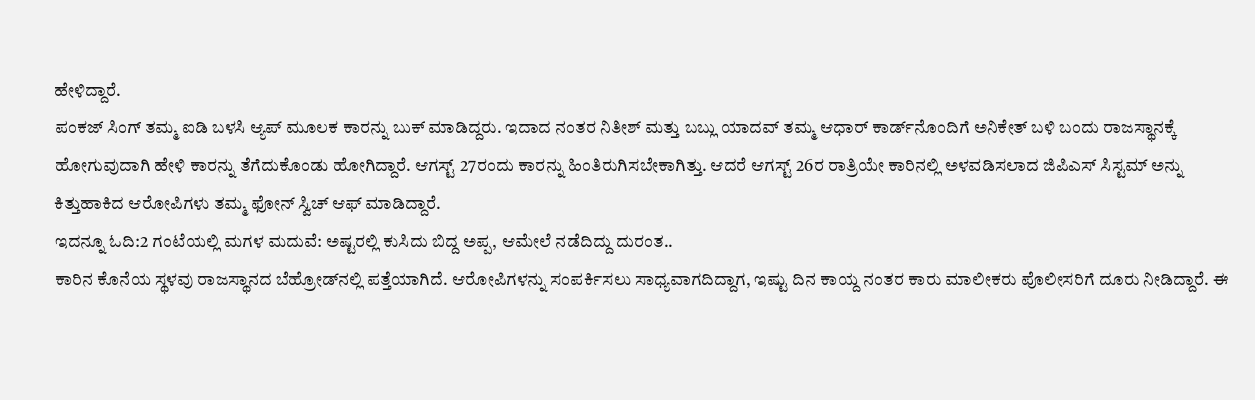ಹೇಳಿದ್ದಾರೆ.
ಪಂಕಜ್ ಸಿಂಗ್ ತಮ್ಮ ಐಡಿ ಬಳಸಿ ಆ್ಯಪ್ ಮೂಲಕ ಕಾರನ್ನು ಬುಕ್ ಮಾಡಿದ್ದರು. ಇದಾದ ನಂತರ ನಿತೀಶ್ ಮತ್ತು ಬಬ್ಲು ಯಾದವ್ ತಮ್ಮ ಆಧಾರ್ ಕಾರ್ಡ್‌ನೊಂದಿಗೆ ಅನಿಕೇತ್ ಬಳಿ ಬಂದು ರಾಜಸ್ಥಾನಕ್ಕೆ ಹೋಗುವುದಾಗಿ ಹೇಳಿ ಕಾರನ್ನು ತೆಗೆದುಕೊಂಡು ಹೋಗಿದ್ದಾರೆ. ಆಗಸ್ಟ್ 27ರಂದು ಕಾರನ್ನು ಹಿಂತಿರುಗಿಸಬೇಕಾಗಿತ್ತು. ಆದರೆ ಆಗಸ್ಟ್ 26ರ ರಾತ್ರಿಯೇ ಕಾರಿನಲ್ಲಿ ಅಳವಡಿಸಲಾದ ಜಿಪಿಎಸ್ ಸಿಸ್ಟಮ್ ಅನ್ನು ಕಿತ್ತುಹಾಕಿದ ಆರೋಪಿಗಳು ತಮ್ಮ ಫೋನ್ ಸ್ವಿಚ್ ಆಫ್ ಮಾಡಿದ್ದಾರೆ.
ಇದನ್ನೂ ಓದಿ:2 ಗಂಟೆಯಲ್ಲಿ ಮಗಳ ಮದುವೆ: ಅಷ್ಟರಲ್ಲಿ ಕುಸಿದು ಬಿದ್ದ ಅಪ್ಪ, ಆಮೇಲೆ ನಡೆದಿದ್ದು ದುರಂತ..
ಕಾರಿನ ಕೊನೆಯ ಸ್ಥಳವು ರಾಜಸ್ಥಾನದ ಬೆಹ್ರೋಡ್‌ನಲ್ಲಿ ಪತ್ತೆಯಾಗಿದೆ. ಆರೋಪಿಗಳನ್ನು ಸಂಪರ್ಕಿಸಲು ಸಾಧ್ಯವಾಗದಿದ್ದಾಗ, ಇಷ್ಟು ದಿನ ಕಾಯ್ದ ನಂತರ ಕಾರು ಮಾಲೀಕರು ಪೊಲೀಸರಿಗೆ ದೂರು ನೀಡಿದ್ದಾರೆ. ಈ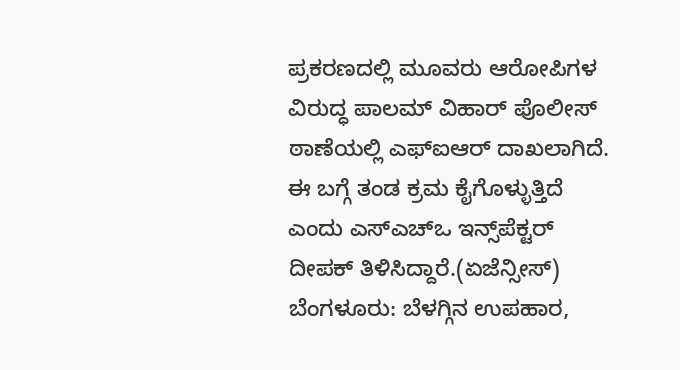ಪ್ರಕರಣದಲ್ಲಿ ಮೂವರು ಆರೋಪಿಗಳ ವಿರುದ್ಧ ಪಾಲಮ್ ವಿಹಾರ್ ಪೊಲೀಸ್ ಠಾಣೆಯಲ್ಲಿ ಎಫ್‌ಐಆರ್ ದಾಖಲಾಗಿದೆ. ಈ ಬಗ್ಗೆ ತಂಡ ಕ್ರಮ ಕೈಗೊಳ್ಳುತ್ತಿದೆ ಎಂದು ಎಸ್‌ಎಚ್‌ಒ ಇನ್ಸ್‌ಪೆಕ್ಟರ್ ದೀಪಕ್ ತಿಳಿಸಿದ್ದಾರೆ.(ಏಜೆನ್ಸೀಸ್)
ಬೆಂಗಳೂರು: ಬೆಳಗ್ಗಿನ ಉಪಹಾರ,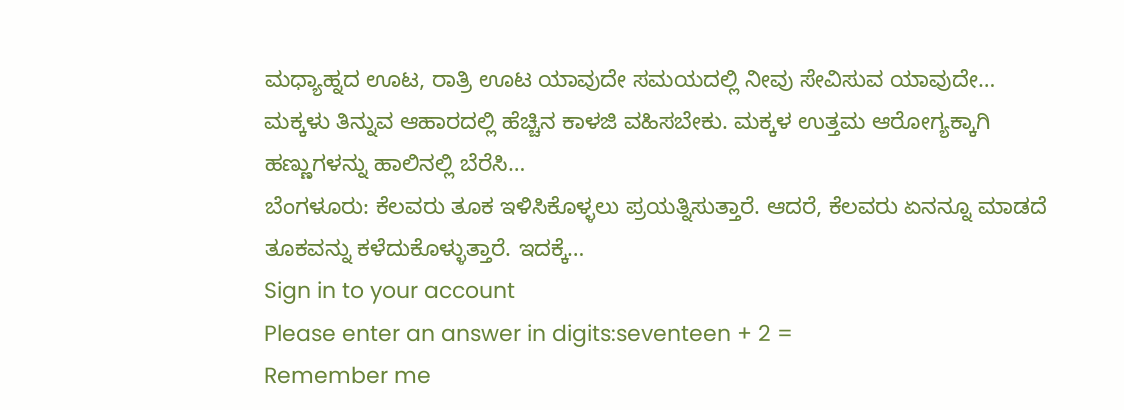ಮಧ್ಯಾಹ್ನದ ಊಟ, ರಾತ್ರಿ ಊಟ ಯಾವುದೇ ಸಮಯದಲ್ಲಿ ನೀವು ಸೇವಿಸುವ ಯಾವುದೇ…
ಮಕ್ಕಳು ತಿನ್ನುವ ಆಹಾರದಲ್ಲಿ ಹೆಚ್ಚಿನ ಕಾಳಜಿ ವಹಿಸಬೇಕು. ಮಕ್ಕಳ ಉತ್ತಮ ಆರೋಗ್ಯಕ್ಕಾಗಿ ಹಣ್ಣುಗಳನ್ನು ಹಾಲಿನಲ್ಲಿ ಬೆರೆಸಿ…
ಬೆಂಗಳೂರು: ಕೆಲವರು ತೂಕ ಇಳಿಸಿಕೊಳ್ಳಲು ಪ್ರಯತ್ನಿಸುತ್ತಾರೆ. ಆದರೆ, ಕೆಲವರು ಏನನ್ನೂ ಮಾಡದೆ ತೂಕವನ್ನು ಕಳೆದುಕೊಳ್ಳುತ್ತಾರೆ. ಇದಕ್ಕೆ…
Sign in to your account
Please enter an answer in digits:seventeen + 2 =
Remember me